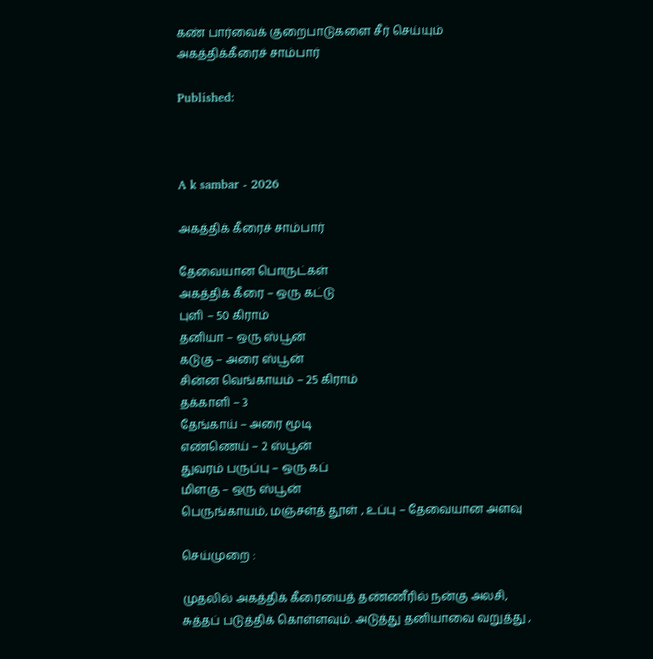கண் பார்வைக் குறைபாடுகளை சீர் செய்யும் அகத்திக்கீரைச் சாம்பார்

Published:



A k sambar - 2026

அகத்திக் கீரைச் சாம்பார்

தேவையான பொருட்கள்
அகத்திக் கீரை – ஒரு கட்டு
புளி – 50 கிராம்
தனியா – ஒரு ஸ்பூன்
கடுகு – அரை ஸ்பூன்
சின்ன வெங்காயம் – 25 கிராம்
தக்காளி – 3
தேங்காய் – அரை மூடி
எண்ணெய் – 2 ஸ்பூன்
துவரம் பருப்பு – ஒரு கப்
மிளகு – ஒரு ஸ்பூன்
பெருங்காயம், மஞ்சள்த் தூள் , உப்பு – தேவையான அளவு

செய்முறை :

முதலில் அகத்திக் கீரையைத் தண்ணீரில் நன்கு அலசி, சுத்தப் படுத்திக் கொள்ளவும். அடுத்து தனியாவை வறுத்து ,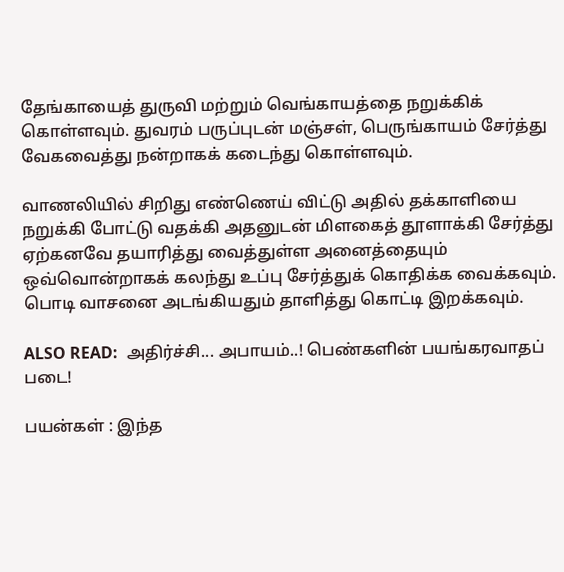தேங்காயைத் துருவி மற்றும் வெங்காயத்தை நறுக்கிக் கொள்ளவும். துவரம் பருப்புடன் மஞ்சள், பெருங்காயம் சேர்த்து வேகவைத்து நன்றாகக் கடைந்து கொள்ளவும்.

வாணலியில் சிறிது எண்ணெய் விட்டு அதில் தக்காளியை நறுக்கி போட்டு வதக்கி அதனுடன் மிளகைத் தூளாக்கி சேர்த்து ஏற்கனவே தயாரித்து வைத்துள்ள அனைத்தையும் ஒவ்வொன்றாகக் கலந்து உப்பு சேர்த்துக் கொதிக்க வைக்கவும். பொடி வாசனை அடங்கியதும் தாளித்து கொட்டி இறக்கவும்.

ALSO READ:  அதிர்ச்சி... அபாயம்..! பெண்களின் பயங்கரவாதப் படை!

பயன்கள் : இந்த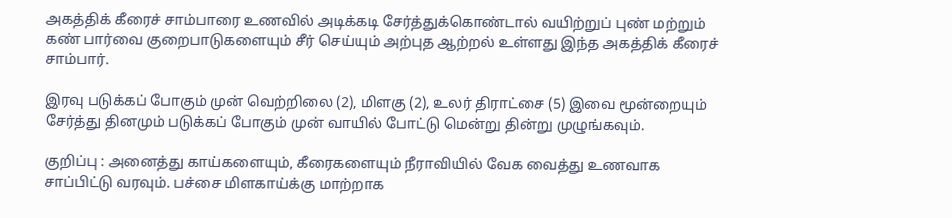அகத்திக் கீரைச் சாம்பாரை உணவில் அடிக்கடி சேர்த்துக்கொண்டால் வயிற்றுப் புண் மற்றும் கண் பார்வை குறைபாடுகளையும் சீர் செய்யும் அற்புத ஆற்றல் உள்ளது இந்த அகத்திக் கீரைச் சாம்பார்.

இரவு படுக்கப் போகும் முன் வெற்றிலை (2), மிளகு (2), உலர் திராட்சை (5) இவை மூன்றையும் சேர்த்து தினமும் படுக்கப் போகும் முன் வாயில் போட்டு மென்று தின்று முழுங்கவும்.

குறிப்பு : அனைத்து காய்களையும், கீரைகளையும் நீராவியில் வேக வைத்து உணவாக சாப்பிட்டு வரவும். பச்சை மிளகாய்க்கு மாற்றாக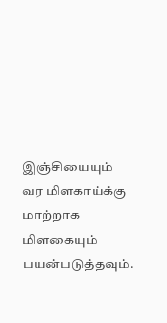இஞ்சியையும் வர மிளகாய்க்கு மாற்றாக மிளகையும் பயன்படுத்தவும்.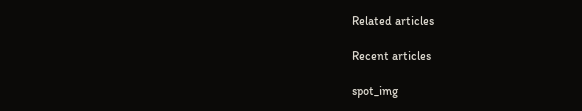Related articles

Recent articles

spot_img